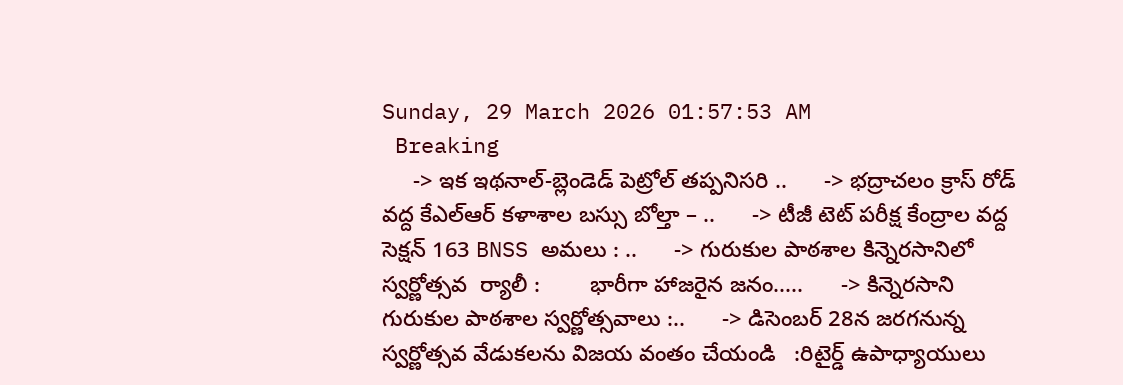Sunday, 29 March 2026 01:57:53 AM
 Breaking
     -> ఇక ఇథనాల్-బ్లెండెడ్ పెట్రోల్ తప్పనిసరి ..      -> భద్రాచలం క్రాస్ రోడ్ వద్ద కేఎల్ఆర్ కళాశాల బస్సు బోల్తా – ..      -> టీజీ టెట్ పరీక్ష కేంద్రాల వద్ద సెక్షన్ 163 BNSS అమలు : ..      -> గురుకుల పాఠశాల కిన్నెరసానిలో  స్వర్ణోత్సవ  ర్యాలీ :        భారీగా హాజరైన జనం.....      -> కిన్నెరసాని గురుకుల పాఠశాల స్వర్ణోత్సవాలు :..      -> డిసెంబర్ 28న జరగనున్న స్వర్ణోత్సవ వేడుకలను విజయ వంతం చేయండి   :రిటైర్డ్ ఉపాధ్యాయులు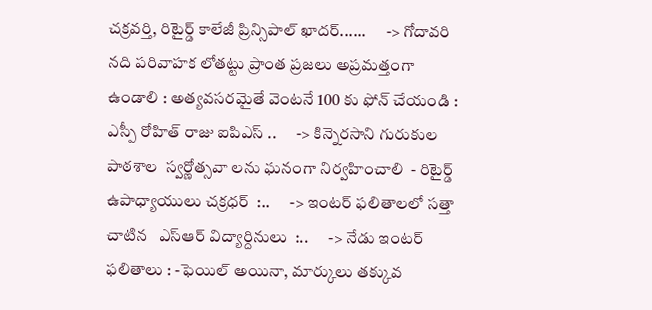చక్రవర్తి, రిటైర్డ్ కాలేజీ ప్రిన్సిపాల్ ఖాదర్......      -> గోదావరి నది పరివాహక లోతట్టు ప్రాంత ప్రజలు అప్రమత్తంగా ఉండాలి : అత్యవసరమైతే వెంటనే 100 కు ఫోన్ చేయండి : ఎస్పీ రోహిత్ రాజు ఐపిఎస్ ..      -> కిన్నెరసాని గురుకుల పాఠశాల  స్వర్ణోత్సవా లను ఘనంగా నిర్వహించాలి  - రిటైర్డ్ ఉపాధ్యాయులు చక్రధర్  :..      -> ఇంటర్ ఫలితాలలో సత్తా చాటిన   ఎస్ఆర్ విద్యార్దినులు  :..      -> నేడు ఇంటర్ ఫలితాలు : -ఫెయిల్ అయినా, మార్కులు తక్కువ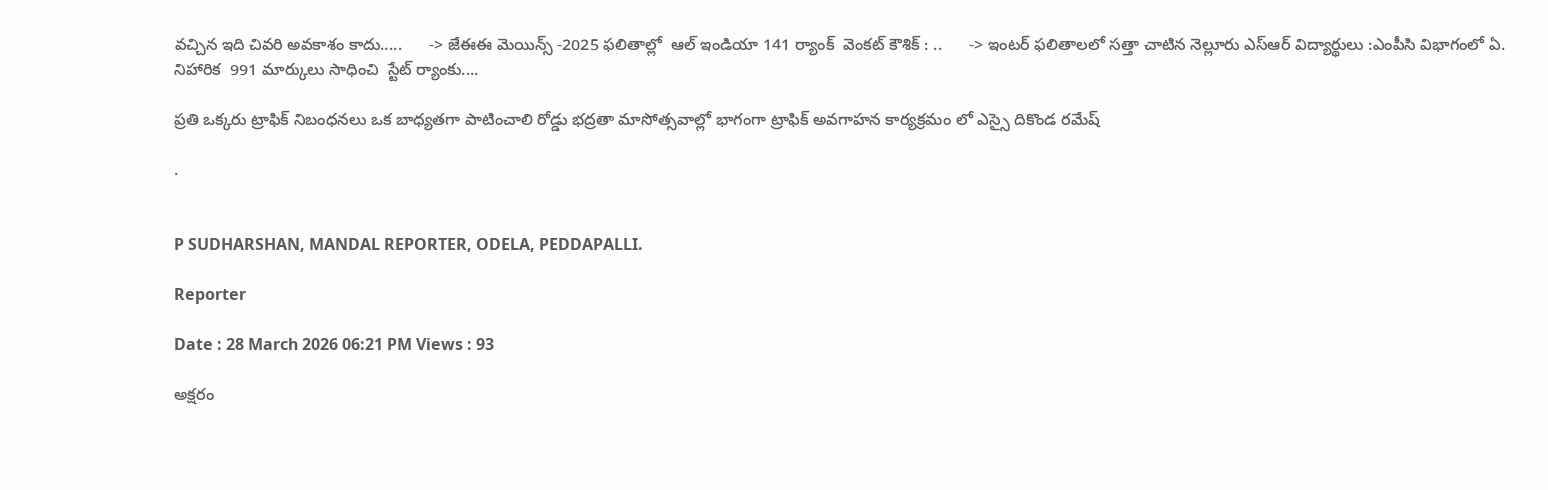వచ్చిన ఇది చివరి అవకాశం కాదు.....      -> జేఈఈ మెయిన్స్ -2025 ఫలితాల్లో  ఆల్ ఇండియా 141 ర్యాంక్  వెంకట్ కౌశిక్ : ..      -> ఇంటర్ ఫలితాలలో సత్తా చాటిన నెల్లూరు ఎస్ఆర్ విద్యార్థులు :ఎంపీసి విభాగంలో ఏ. నిహారిక  991 మార్కులు సాధించి  స్టేట్ ర్యాంకు....

ప్రతి ఒక్కరు ట్రాఫిక్ నిబంధనలు ఒక బాధ్యతగా పాటించాలి రోడ్డు భద్రతా మాసోత్సవాల్లో భాగంగా ట్రాఫిక్ అవగాహన కార్యక్రమం లో ఎస్సై దికొండ రమేష్

.


P SUDHARSHAN, MANDAL REPORTER, ODELA, PEDDAPALLI.

Reporter

Date : 28 March 2026 06:21 PM Views : 93

అక్షరం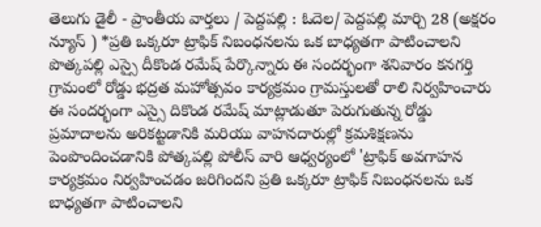తెలుగు డైలీ - ప్రాంతీయ వార్తలు / పెద్దపల్లి : ఓదెల/ పెద్దపల్లి మార్చి 28 (అక్షరం న్యూస్ ) *ప్రతి ఒక్కరూ ట్రాఫిక్ నిబంధనలను ఒక బాధ్యతగా పాటించాలని పొత్కపల్లి ఎస్సై దీకొండ రమేష్ పేర్కొన్నారు ఈ సందర్భంగా శనివారం కనగర్తి గ్రామంలో రోడ్డు భద్రత మహోత్సవం కార్యక్రమం గ్రామస్తులతో రాలి నిర్వహించారు ఈ సందర్భంగా ఎస్సై దికొండ రమేష్ మాట్లాడుతూ పెరుగుతున్న రోడ్డు ప్రమాదాలను అరికట్టడానికి మరియు వాహనదారుల్లో క్రమశిక్షణను పెంపొందించడానికి పోత్కపల్లి పోలీస్ వారి ఆధ్వర్యంలో 'ట్రాఫిక్ అవగాహన కార్యక్రమం నిర్వహించడం జరిగిందని ప్రతి ఒక్కరూ ట్రాఫిక్ నిబంధనలను ఒక బాధ్యతగా పాటించాలని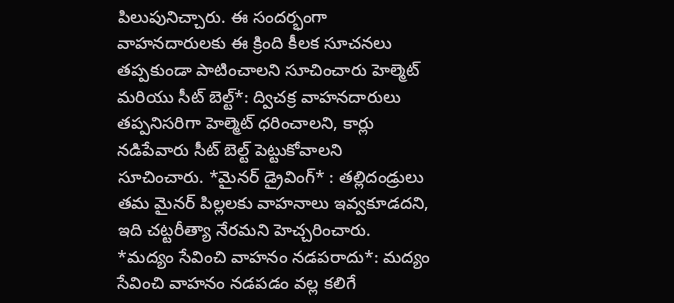పిలుపునిచ్చారు. ఈ సందర్భంగా వాహనదారులకు ఈ క్రింది కీలక సూచనలు తప్పకుండా పాటించాలని సూచించారు హెల్మెట్ మరియు సీట్ బెల్ట్*: ద్విచక్ర వాహనదారులు తప్పనిసరిగా హెల్మెట్ ధరించాలని, కార్లు నడిపేవారు సీట్ బెల్ట్ పెట్టుకోవాలని సూచించారు. *మైనర్ డ్రైవింగ్* : తల్లిదండ్రులు తమ మైనర్ పిల్లలకు వాహనాలు ఇవ్వకూడదని, ఇది చట్టరీత్యా నేరమని హెచ్చరించారు. *మద్యం సేవించి వాహనం నడపరాదు*: మద్యం సేవించి వాహనం నడపడం వల్ల కలిగే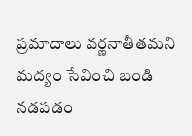ప్రమాదాలు వర్ణనాతీతమని మద్యం సేవించి బండి నడపడం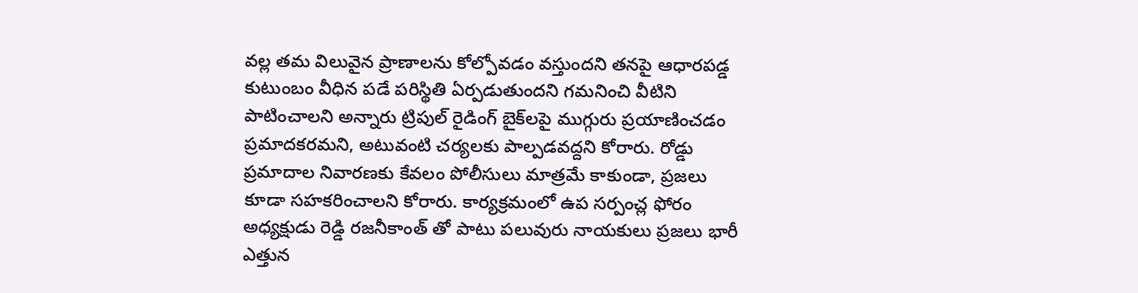వల్ల తమ విలువైన ప్రాణాలను కోల్పోవడం వస్తుందని తనపై ఆధారపడ్డ కుటుంబం వీధిన పడే పరిస్థితి ఏర్పడుతుందని గమనించి వీటిని పాటించాలని అన్నారు ట్రిపుల్ రైడింగ్ బైక్‌లపై ముగ్గురు ప్రయాణించడం ప్రమాదకరమని, అటువంటి చర్యలకు పాల్పడవద్దని కోరారు. రోడ్డు ప్రమాదాల నివారణకు కేవలం పోలీసులు మాత్రమే కాకుండా, ప్రజలు కూడా సహకరించాలని కోరారు. కార్యక్రమంలో ఉప సర్పంచ్ల ఫోరం అధ్యక్షుడు రెడ్డి రజనీకాంత్ తో పాటు పలువురు నాయకులు ప్రజలు భారీ ఎత్తున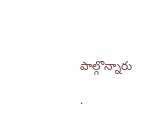పాల్గొన్నారు

.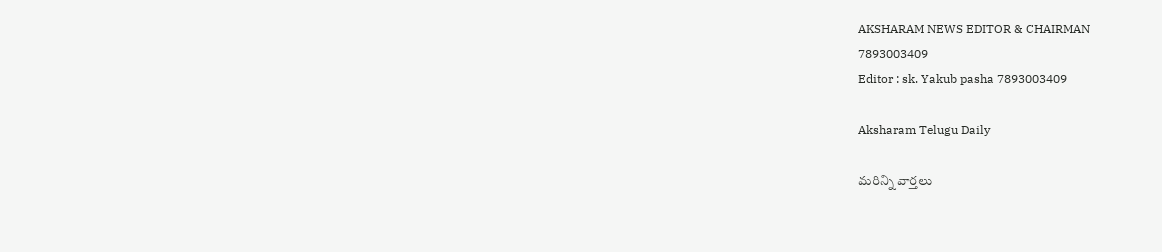AKSHARAM NEWS EDITOR & CHAIRMAN
7893003409
Editor : sk. Yakub pasha 7893003409

Aksharam Telugu Daily

మరిన్ని వార్తలు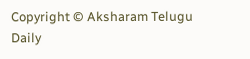Copyright © Aksharam Telugu Daily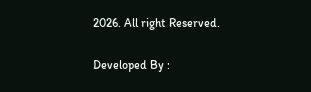2026. All right Reserved.

Developed By :